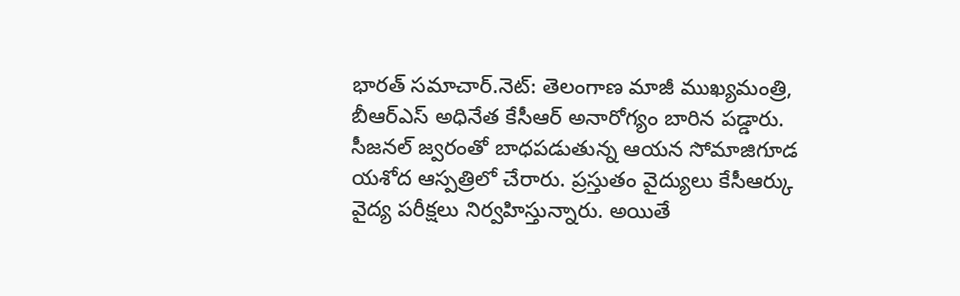భారత్ సమాచార్.నెట్: తెలంగాణ మాజీ ముఖ్యమంత్రి, బీఆర్ఎస్ అధినేత కేసీఆర్ అనారోగ్యం బారిన పడ్డారు. సీజనల్ జ్వరంతో బాధపడుతున్న ఆయన సోమాజిగూడ యశోద ఆస్పత్రిలో చేరారు. ప్రస్తుతం వైద్యులు కేసీఆర్కు వైద్య పరీక్షలు నిర్వహిస్తున్నారు. అయితే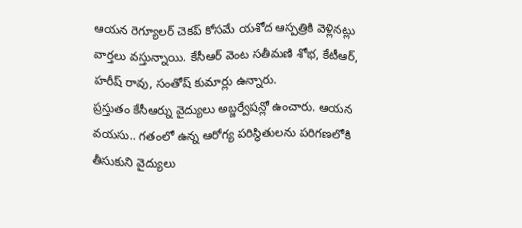ఆయన రెగ్యూలర్ చెకప్ కోసమే యశోద ఆస్పత్రికి వెళ్లినట్లు వార్తలు వస్తున్నాయి. కేసీఆర్ వెంట సతీమణి శోభ, కేటీఆర్, హరీష్ రావు, సంతోష్ కుమార్లు ఉన్నారు.
ప్రస్తుతం కేసీఆర్ను వైద్యులు అబ్జర్వేషన్లో ఉంచారు. ఆయన వయసు.. గతంలో ఉన్న ఆరోగ్య పరిస్థితులను పరిగణలోకి తీసుకుని వైద్యులు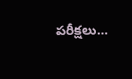పరీక్షలు…